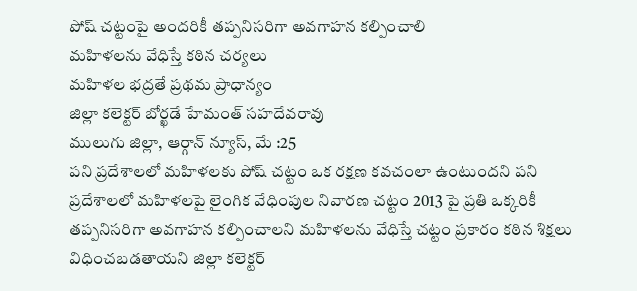పోష్ చట్టంపై అందరికీ తప్పనిసరిగా అవగాహన కల్పించాలి
మహిళలను వేధిస్తే కఠిన చర్యలు
మహిళల భద్రతే ప్రథమ ప్రాధాన్యం
జిల్లా కలెక్టర్ బోర్ఖడే హేమంత్ సహదేవరావు
ములుగు జిల్లా, ఆర్గాన్ న్యూస్, మే :25
పని ప్రదేశాలలో మహిళలకు పోష్ చట్టం ఒక రక్షణ కవచంలా ఉంటుందని పని ప్రదేశాలలో మహిళలపై లైంగిక వేధింపుల నివారణ చట్టం 2013 పై ప్రతి ఒక్కరికీ తప్పనిసరిగా అవగాహన కల్పించాలని మహిళలను వేధిస్తే చట్టం ప్రకారం కఠిన శిక్షలు విధించబడతాయని జిల్లా కలెక్టర్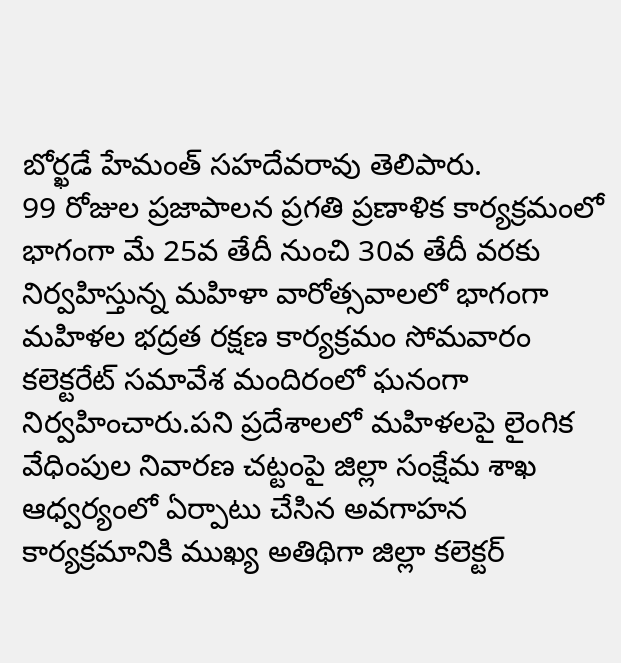బోర్ఖడే హేమంత్ సహదేవరావు తెలిపారు.
99 రోజుల ప్రజాపాలన ప్రగతి ప్రణాళిక కార్యక్రమంలో భాగంగా మే 25వ తేదీ నుంచి 30వ తేదీ వరకు నిర్వహిస్తున్న మహిళా వారోత్సవాలలో భాగంగా మహిళల భద్రత రక్షణ కార్యక్రమం సోమవారం కలెక్టరేట్ సమావేశ మందిరంలో ఘనంగా నిర్వహించారు.పని ప్రదేశాలలో మహిళలపై లైంగిక వేధింపుల నివారణ చట్టంపై జిల్లా సంక్షేమ శాఖ ఆధ్వర్యంలో ఏర్పాటు చేసిన అవగాహన కార్యక్రమానికి ముఖ్య అతిథిగా జిల్లా కలెక్టర్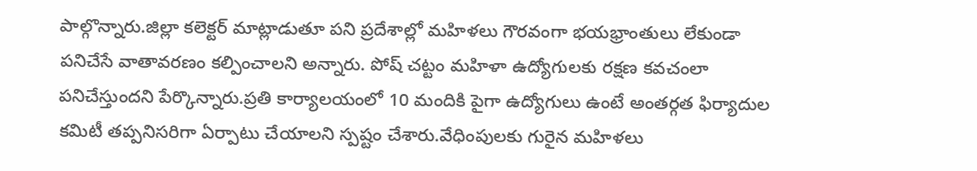పాల్గొన్నారు.జిల్లా కలెక్టర్ మాట్లాడుతూ పని ప్రదేశాల్లో మహిళలు గౌరవంగా భయభ్రాంతులు లేకుండా పనిచేసే వాతావరణం కల్పించాలని అన్నారు. పోష్ చట్టం మహిళా ఉద్యోగులకు రక్షణ కవచంలా పనిచేస్తుందని పేర్కొన్నారు.ప్రతి కార్యాలయంలో 10 మందికి పైగా ఉద్యోగులు ఉంటే అంతర్గత ఫిర్యాదుల కమిటీ తప్పనిసరిగా ఏర్పాటు చేయాలని స్పష్టం చేశారు.వేధింపులకు గురైన మహిళలు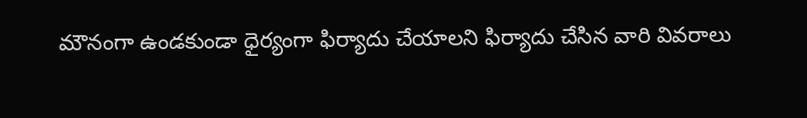మౌనంగా ఉండకుండా ధైర్యంగా ఫిర్యాదు చేయాలని ఫిర్యాదు చేసిన వారి వివరాలు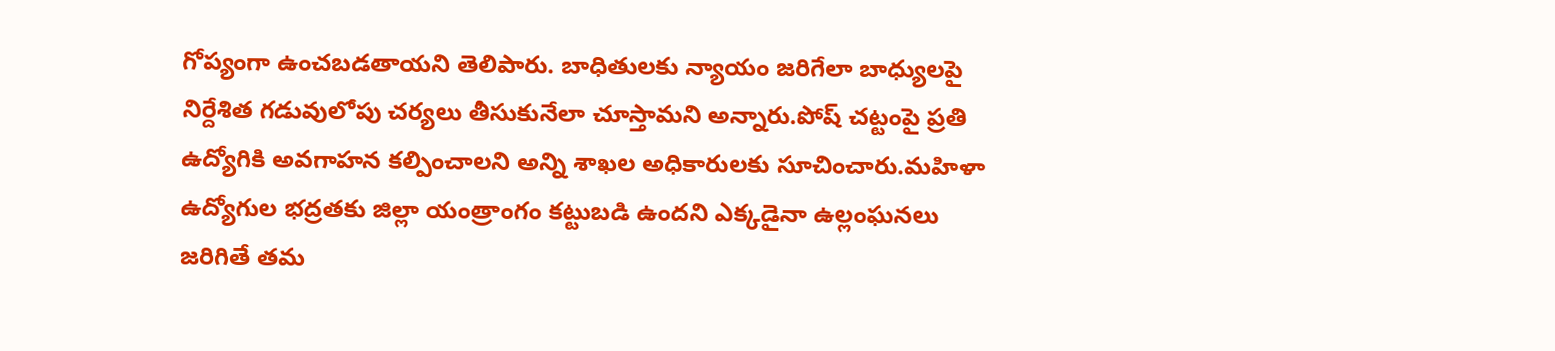గోప్యంగా ఉంచబడతాయని తెలిపారు. బాధితులకు న్యాయం జరిగేలా బాధ్యులపై నిర్దేశిత గడువులోపు చర్యలు తీసుకునేలా చూస్తామని అన్నారు.పోష్ చట్టంపై ప్రతి ఉద్యోగికి అవగాహన కల్పించాలని అన్ని శాఖల అధికారులకు సూచించారు.మహిళా ఉద్యోగుల భద్రతకు జిల్లా యంత్రాంగం కట్టుబడి ఉందని ఎక్కడైనా ఉల్లంఘనలు జరిగితే తమ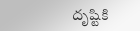దృష్టికి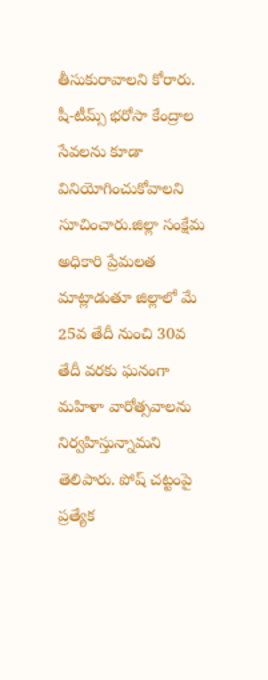తీసుకురావాలని కోరారు. షీ-టీమ్స్ భరోసా కేంద్రాల సేవలను కూడా వినియోగించుకోవాలని సూచించారు.జిల్లా సంక్షేమ అధికారి ప్రేమలత మాట్లాడుతూ జిల్లాలో మే 25వ తేదీ నుంచి 30వ తేదీ వరకు ఘనంగా మహిళా వారోత్సవాలను నిర్వహిస్తున్నామని తెలిపారు. పోష్ చట్టంపై ప్రత్యేక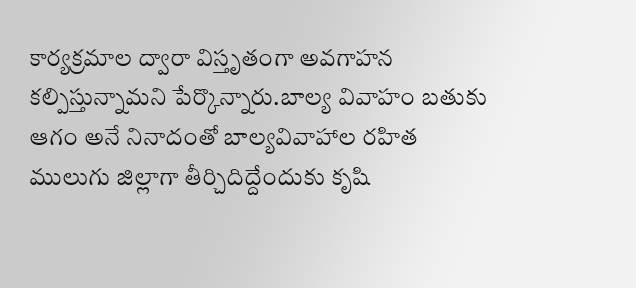కార్యక్రమాల ద్వారా విస్తృతంగా అవగాహన కల్పిస్తున్నామని పేర్కొన్నారు.బాల్య వివాహం బతుకు ఆగం అనే నినాదంతో బాల్యవివాహాల రహిత ములుగు జిల్లాగా తీర్చిదిద్దేందుకు కృషి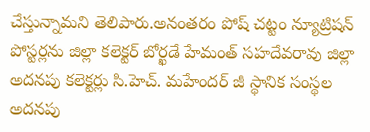చేస్తున్నామని తెలిపారు.అనంతరం పోష్ చట్టం న్యూట్రిషన్ పోస్టర్లను జిల్లా కలెక్టర్ బోర్ఖడే హేమంత్ సహదేవరావు జిల్లా అదనపు కలెక్టర్లు సి.హెచ్. మహేందర్ జీ స్థానిక సంస్థల అదనపు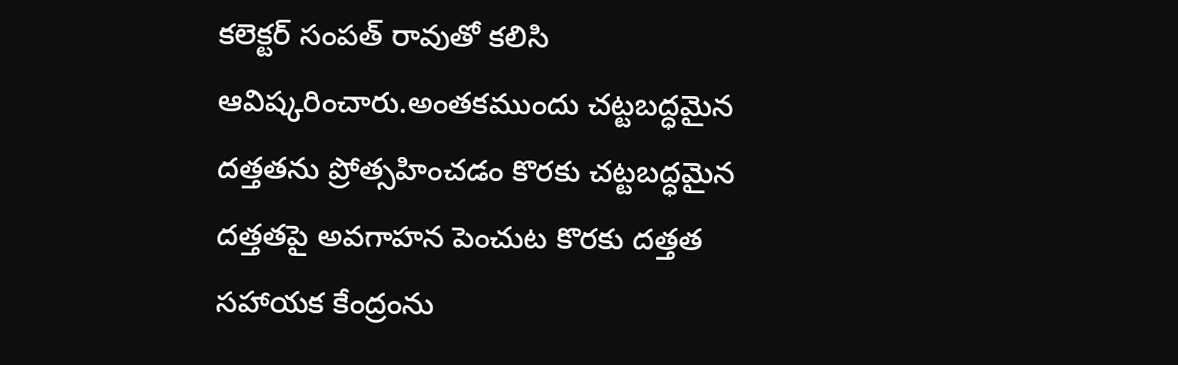కలెక్టర్ సంపత్ రావుతో కలిసి ఆవిష్కరించారు.అంతకముందు చట్టబద్ధమైన దత్తతను ప్రోత్సహించడం కొరకు చట్టబద్ధమైన దత్తతపై అవగాహన పెంచుట కొరకు దత్తత సహాయక కేంద్రంను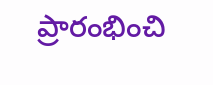ప్రారంభించి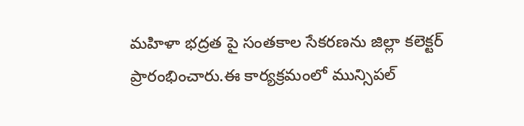మహిళా భద్రత పై సంతకాల సేకరణను జిల్లా కలెక్టర్ ప్రారంభించారు.ఈ కార్యక్రమంలో మున్సిపల్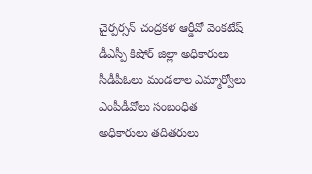చైర్పర్సన్ చంద్రకళ ఆర్డీవో వెంకటేష్ డీఎస్పీ కిషోర్ జిల్లా అధికారులు సీడీపీఓలు మండలాల ఎమ్మార్వోలు ఎంపీడీవోలు సంబంధిత అధికారులు తదితరులు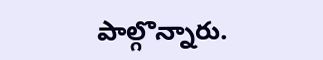పాల్గొన్నారు.